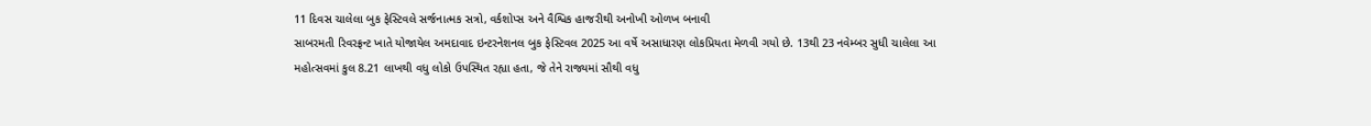11 દિવસ ચાલેલા બુક ફેસ્ટિવલે સર્જનાત્મક સત્રો, વર્કશોપ્સ અને વૈશ્વિક હાજરીથી અનોખી ઓળખ બનાવી
સાબરમતી રિવરફ્રન્ટ ખાતે યોજાયેલ અમદાવાદ ઇન્ટરનેશનલ બુક ફેસ્ટિવલ 2025 આ વર્ષે અસાધારણ લોકપ્રિયતા મેળવી ગયો છે. 13થી 23 નવેમ્બર સુધી ચાલેલા આ મહોત્સવમાં કુલ 8.21 લાખથી વધુ લોકો ઉપસ્થિત રહ્યા હતા, જે તેને રાજ્યમાં સૌથી વધુ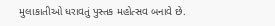મુલાકાતીઓ ધરાવતું પુસ્તક મહોત્સવ બનાવે છે.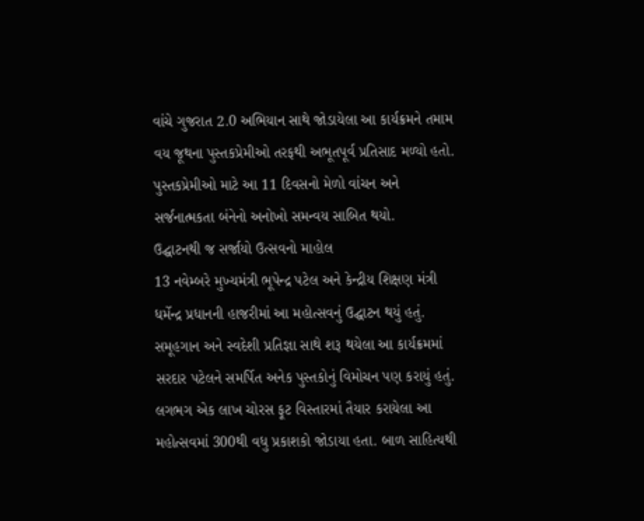વાંચે ગુજરાત 2.0 અભિયાન સાથે જોડાયેલા આ કાર્યક્રમને તમામ વય જૂથના પુસ્તકપ્રેમીઓ તરફથી અભૂતપૂર્વ પ્રતિસાદ મળ્યો હતો. પુસ્તકપ્રેમીઓ માટે આ 11 દિવસનો મેળો વાંચન અને સર્જનાત્મકતા બંનેનો અનોખો સમન્વય સાબિત થયો.
ઉદ્ઘાટનથી જ સર્જાયો ઉત્સવનો માહોલ
13 નવેમ્બરે મુખ્યમંત્રી ભૂપેન્દ્ર પટેલ અને કેન્દ્રીય શિક્ષણ મંત્રી ધર્મેન્દ્ર પ્રધાનની હાજરીમાં આ મહોત્સવનું ઉદ્ઘાટન થયું હતું. સમૂહગાન અને સ્વદેશી પ્રતિજ્ઞા સાથે શરૂ થયેલા આ કાર્યક્રમમાં સરદાર પટેલને સમર્પિત અનેક પુસ્તકોનું વિમોચન પણ કરાયું હતું. લગભગ એક લાખ ચોરસ ફૂટ વિસ્તારમાં તૈયાર કરાયેલા આ મહોત્સવમાં 300થી વધુ પ્રકાશકો જોડાયા હતા. બાળ સાહિત્યથી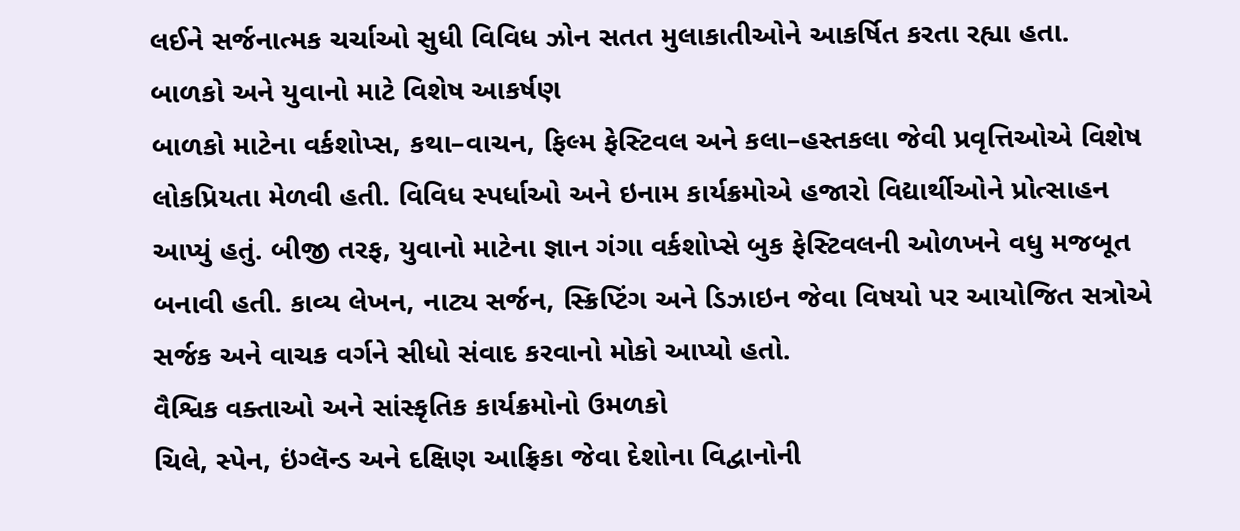લઈને સર્જનાત્મક ચર્ચાઓ સુધી વિવિધ ઝોન સતત મુલાકાતીઓને આકર્ષિત કરતા રહ્યા હતા.
બાળકો અને યુવાનો માટે વિશેષ આકર્ષણ
બાળકો માટેના વર્કશોપ્સ, કથા–વાચન, ફિલ્મ ફેસ્ટિવલ અને કલા–હસ્તકલા જેવી પ્રવૃત્તિઓએ વિશેષ લોકપ્રિયતા મેળવી હતી. વિવિધ સ્પર્ધાઓ અને ઇનામ કાર્યક્રમોએ હજારો વિદ્યાર્થીઓને પ્રોત્સાહન આપ્યું હતું. બીજી તરફ, યુવાનો માટેના જ્ઞાન ગંગા વર્કશોપ્સે બુક ફેસ્ટિવલની ઓળખને વધુ મજબૂત બનાવી હતી. કાવ્ય લેખન, નાટ્ય સર્જન, સ્ક્રિપ્ટિંગ અને ડિઝાઇન જેવા વિષયો પર આયોજિત સત્રોએ સર્જક અને વાચક વર્ગને સીધો સંવાદ કરવાનો મોકો આપ્યો હતો.
વૈશ્વિક વક્તાઓ અને સાંસ્કૃતિક કાર્યક્રમોનો ઉમળકો
ચિલે, સ્પેન, ઇંગ્લૅન્ડ અને દક્ષિણ આફ્રિકા જેવા દેશોના વિદ્વાનોની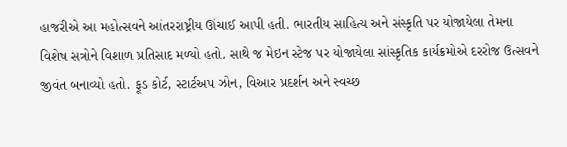હાજરીએ આ મહોત્સવને આંતરરાષ્ટ્રીય ઊંચાઈ આપી હતી. ભારતીય સાહિત્ય અને સંસ્કૃતિ પર યોજાયેલા તેમના વિશેષ સત્રોને વિશાળ પ્રતિસાદ મળ્યો હતો. સાથે જ મેઇન સ્ટેજ પર યોજાયેલા સાંસ્કૃતિક કાર્યક્રમોએ દરરોજ ઉત્સવને જીવંત બનાવ્યો હતો. ફૂડ કોર્ટ, સ્ટાર્ટઅપ ઝોન, વિઆર પ્રદર્શન અને સ્વચ્છ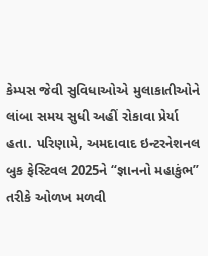કેમ્પસ જેવી સુવિધાઓએ મુલાકાતીઓને લાંબા સમય સુધી અહીં રોકાવા પ્રેર્યા હતા. પરિણામે, અમદાવાદ ઇન્ટરનેશનલ બુક ફેસ્ટિવલ 2025ને “જ્ઞાનનો મહાકુંભ” તરીકે ઓળખ મળવી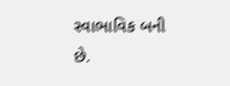સ્વાભાવિક બની છે.